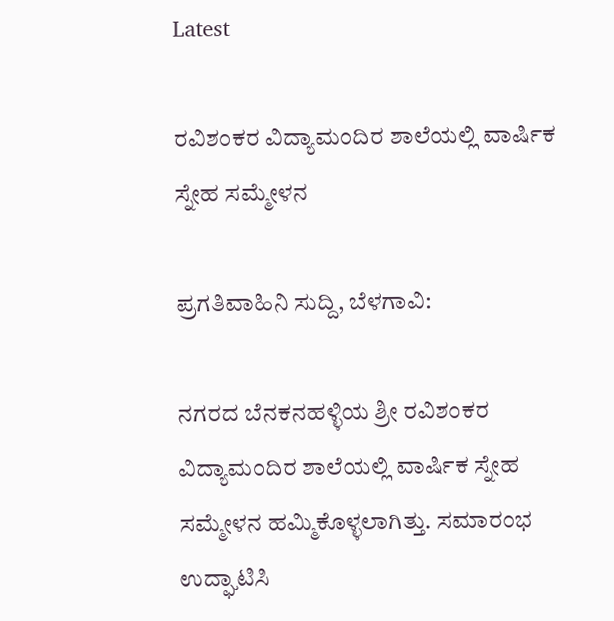Latest

ರವಿಶಂಕರ ವಿದ್ಯಾಮಂದಿರ ಶಾಲೆಯಲ್ಲಿ ವಾರ್ಷಿಕ ಸ್ನೇಹ ಸಮ್ಮೇಳನ

ಪ್ರಗತಿವಾಹಿನಿ ಸುದ್ದಿ, ಬೆಳಗಾವಿ:

ನಗರದ ಬೆನಕನಹಳ್ಳಿಯ ಶ್ರೀ ರವಿಶಂಕರ ವಿದ್ಯಾಮಂದಿರ ಶಾಲೆಯಲ್ಲಿ ವಾರ್ಷಿಕ ಸ್ನೇಹ ಸಮ್ಮೇಳನ ಹಮ್ಮಿಕೊಳ್ಳಲಾಗಿತ್ತು. ಸಮಾರಂಭ ಉದ್ಘಾಟಿಸಿ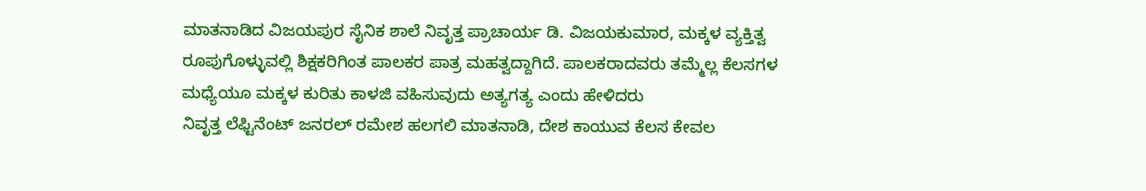ಮಾತನಾಡಿದ ವಿಜಯಪುರ ಸೈನಿಕ ಶಾಲೆ ನಿವೃತ್ತ ಪ್ರಾಚಾರ್ಯ ಡಿ. ವಿಜಯಕುಮಾರ, ಮಕ್ಕಳ ವ್ಯಕ್ತಿತ್ವ ರೂಪುಗೊಳ್ಳುವಲ್ಲಿ ಶಿಕ್ಷಕರಿಗಿಂತ ಪಾಲಕರ ಪಾತ್ರ ಮಹತ್ವದ್ದಾಗಿದೆ. ಪಾಲಕರಾದವರು ತಮ್ಮೆಲ್ಲ ಕೆಲಸಗಳ ಮಧ್ಯೆಯೂ ಮಕ್ಕಳ ಕುರಿತು ಕಾಳಜಿ ವಹಿಸುವುದು ಅತ್ಯಗತ್ಯ ಎಂದು ಹೇಳಿದರು
ನಿವೃತ್ತ ಲೆಫ್ಟಿನೆಂಟ್ ಜನರಲ್ ರಮೇಶ ಹಲಗಲಿ ಮಾತನಾಡಿ, ದೇಶ ಕಾಯುವ ಕೆಲಸ ಕೇವಲ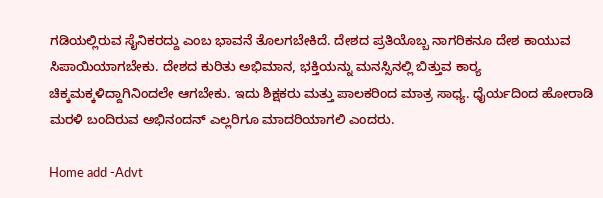ಗಡಿಯಲ್ಲಿರುವ ಸೈನಿಕರದ್ದು ಎಂಬ ಭಾವನೆ ತೊಲಗಬೇಕಿದೆ. ದೇಶದ ಪ್ರತಿಯೊಬ್ಬ ನಾಗರಿಕನೂ ದೇಶ ಕಾಯುವ ಸಿಪಾಯಿಯಾಗಬೇಕು. ದೇಶದ ಕುರಿತು ಅಭಿಮಾನ, ಭಕ್ತಿಯನ್ನು ಮನಸ್ಸಿನಲ್ಲಿ ಬಿತ್ತುವ ಕಾರ‍್ಯ ಚಿಕ್ಕಮಕ್ಕಳಿದ್ದಾಗಿನಿಂದಲೇ ಆಗಬೇಕು. ಇದು ಶಿಕ್ಷಕರು ಮತ್ತು ಪಾಲಕರಿಂದ ಮಾತ್ರ ಸಾಧ್ಯ. ಧೈರ್ಯದಿಂದ ಹೋರಾಡಿ ಮರಳಿ ಬಂದಿರುವ ಅಭಿನಂದನ್ ಎಲ್ಲರಿಗೂ ಮಾದರಿಯಾಗಲಿ ಎಂದರು.

Home add -Advt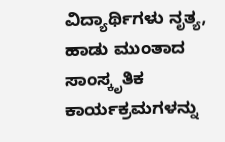ವಿದ್ಯಾರ್ಥಿಗಳು ನೃತ್ಯ, ಹಾಡು ಮುಂತಾದ ಸಾಂಸ್ಕೃತಿಕ ಕಾರ್ಯಕ್ರಮಗಳನ್ನು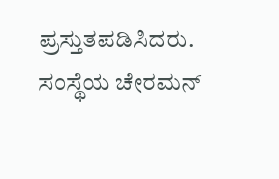ಪ್ರಸ್ತುತಪಡಿಸಿದರು. ಸಂಸ್ಥೆಯ ಚೇರಮನ್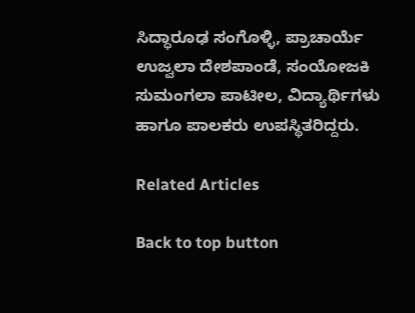ಸಿದ್ಧಾರೂಢ ಸಂಗೊಳ್ಳಿ, ಪ್ರಾಚಾರ್ಯೆ ಉಜ್ವಲಾ ದೇಶಪಾಂಡೆ, ಸಂಯೋಜಕಿ ಸುಮಂಗಲಾ ಪಾಟೀಲ, ವಿದ್ಯಾರ್ಥಿಗಳು ಹಾಗೂ ಪಾಲಕರು ಉಪಸ್ಥಿತರಿದ್ದರು.

Related Articles

Back to top button